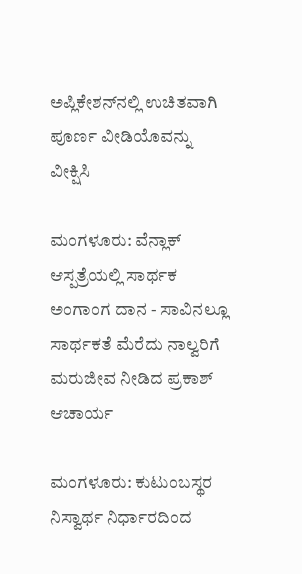ಅಪ್ಲಿಕೇಶನ್‌ನಲ್ಲಿ ಉಚಿತವಾಗಿ ಪೂರ್ಣ ವೀಡಿಯೊವನ್ನು ವೀಕ್ಷಿಸಿ

ಮಂಗಳೂರು: ವೆನ್ಲಾಕ್ ಆಸ್ಪತ್ರೆಯಲ್ಲಿ ಸಾರ್ಥಕ ಅಂಗಾಂಗ ದಾನ - ಸಾವಿನಲ್ಲೂ ಸಾರ್ಥಕತೆ ಮೆರೆದು ನಾಲ್ವರಿಗೆ ಮರುಜೀವ ನೀಡಿದ ಪ್ರಕಾಶ್ ಆಚಾರ್ಯ

ಮಂಗಳೂರು: ಕುಟುಂಬಸ್ಥರ ನಿಸ್ವಾರ್ಥ ನಿರ್ಧಾರದಿಂದ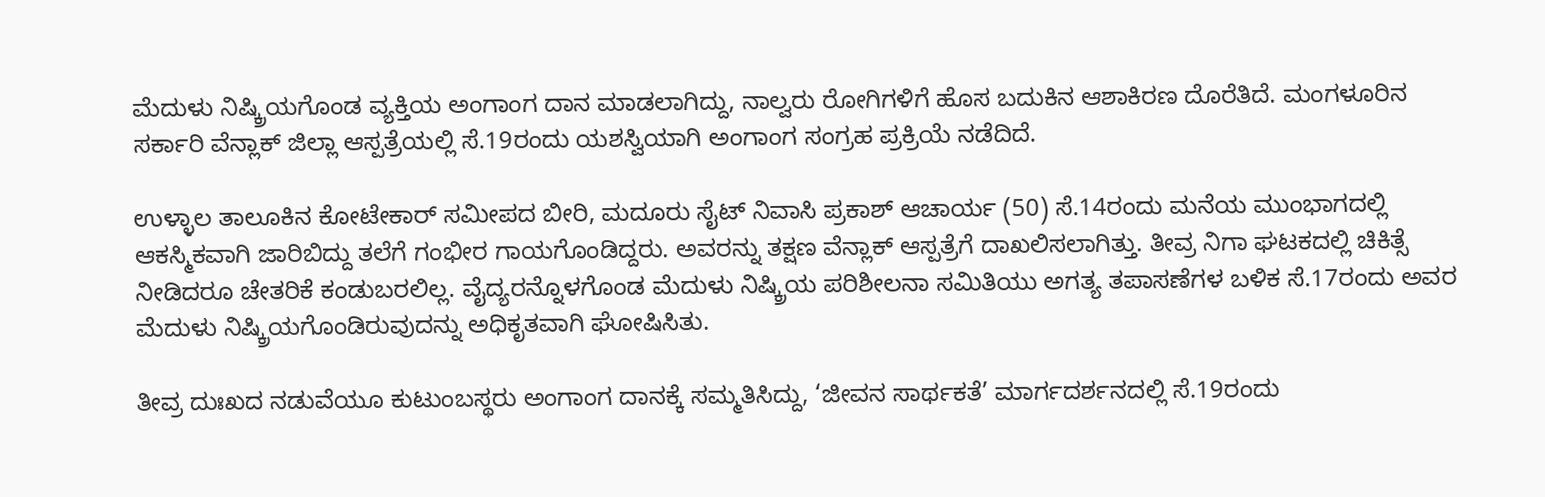ಮೆದುಳು ನಿಷ್ಕ್ರಿಯಗೊಂಡ ವ್ಯಕ್ತಿಯ ಅಂಗಾಂಗ ದಾನ ಮಾಡಲಾಗಿದ್ದು, ನಾಲ್ವರು ರೋಗಿಗಳಿಗೆ ಹೊಸ ಬದುಕಿನ ಆಶಾಕಿರಣ ದೊರೆತಿದೆ. ಮಂಗಳೂರಿನ ಸರ್ಕಾರಿ ವೆನ್ಲಾಕ್ ಜಿಲ್ಲಾ ಆಸ್ಪತ್ರೆಯಲ್ಲಿ ಸೆ.19ರಂದು ಯಶಸ್ವಿಯಾಗಿ ಅಂಗಾಂಗ ಸಂಗ್ರಹ ಪ್ರಕ್ರಿಯೆ ನಡೆದಿದೆ.

ಉಳ್ಳಾಲ ತಾಲೂಕಿನ ಕೋಟೇಕಾರ್ ಸಮೀಪದ ಬೀರಿ, ಮದೂರು ಸೈಟ್ ನಿವಾಸಿ ಪ್ರಕಾಶ್ ಆಚಾರ್ಯ (50) ಸೆ.14ರಂದು ಮನೆಯ ಮುಂಭಾಗದಲ್ಲಿ ಆಕಸ್ಮಿಕವಾಗಿ ಜಾರಿಬಿದ್ದು ತಲೆಗೆ ಗಂಭೀರ ಗಾಯಗೊಂಡಿದ್ದರು. ಅವರನ್ನು ತಕ್ಷಣ ವೆನ್ಲಾಕ್ ಆಸ್ಪತ್ರೆಗೆ ದಾಖಲಿಸಲಾಗಿತ್ತು. ತೀವ್ರ ನಿಗಾ ಘಟಕದಲ್ಲಿ ಚಿಕಿತ್ಸೆ ನೀಡಿದರೂ ಚೇತರಿಕೆ ಕಂಡುಬರಲಿಲ್ಲ. ವೈದ್ಯರನ್ನೊಳಗೊಂಡ ಮೆದುಳು ನಿಷ್ಕ್ರಿಯ ಪರಿಶೀಲನಾ ಸಮಿತಿಯು ಅಗತ್ಯ ತಪಾಸಣೆಗಳ ಬಳಿಕ ಸೆ.17ರಂದು ಅವರ ಮೆದುಳು ನಿಷ್ಕ್ರಿಯಗೊಂಡಿರುವುದನ್ನು ಅಧಿಕೃತವಾಗಿ ಘೋಷಿಸಿತು.

ತೀವ್ರ ದುಃಖದ ನಡುವೆಯೂ ಕುಟುಂಬಸ್ಥರು ಅಂಗಾಂಗ ದಾನಕ್ಕೆ ಸಮ್ಮತಿಸಿದ್ದು, ‘ಜೀವನ ಸಾರ್ಥಕತೆ’ ಮಾರ್ಗದರ್ಶನದಲ್ಲಿ ಸೆ.19ರಂದು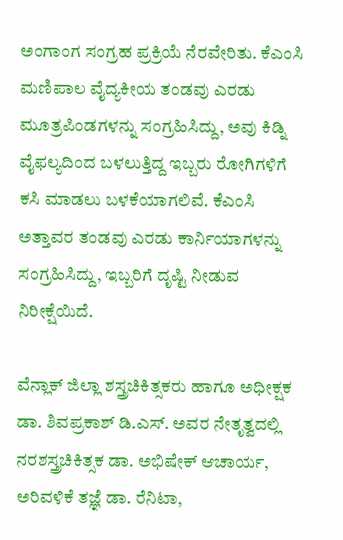ಅಂಗಾಂಗ ಸಂಗ್ರಹ ಪ್ರಕ್ರಿಯೆ ನೆರವೇರಿತು. ಕೆಎಂಸಿ ಮಣಿಪಾಲ ವೈದ್ಯಕೀಯ ತಂಡವು ಎರಡು ಮೂತ್ರಪಿಂಡಗಳನ್ನು ಸಂಗ್ರಹಿಸಿದ್ದು, ಅವು ಕಿಡ್ನಿ ವೈಫಲ್ಯದಿಂದ ಬಳಲುತ್ತಿದ್ದ ಇಬ್ಬರು ರೋಗಿಗಳಿಗೆ ಕಸಿ ಮಾಡಲು ಬಳಕೆಯಾಗಲಿವೆ. ಕೆಎಂಸಿ ಅತ್ತಾವರ ತಂಡವು ಎರಡು ಕಾರ್ನಿಯಾಗಳನ್ನು ಸಂಗ್ರಹಿಸಿದ್ದು, ಇಬ್ಬರಿಗೆ ದೃಷ್ಟಿ ನೀಡುವ ನಿರೀಕ್ಷೆಯಿದೆ.

ವೆನ್ಲಾಕ್ ಜಿಲ್ಲಾ ಶಸ್ತ್ರಚಿಕಿತ್ಸಕರು ಹಾಗೂ ಅಧೀಕ್ಷಕ ಡಾ. ಶಿವಪ್ರಕಾಶ್ ಡಿ.ಎಸ್. ಅವರ ನೇತೃತ್ವದಲ್ಲಿ ನರಶಸ್ತ್ರಚಿಕಿತ್ಸಕ ಡಾ. ಅಭಿಷೇಕ್ ಆಚಾರ್ಯ, ಅರಿವಳಿಕೆ ತಜ್ಞೆ ಡಾ. ರೆನಿಟಾ,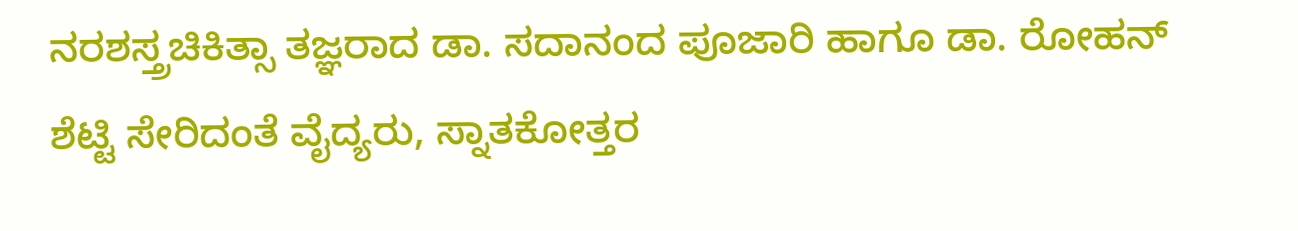ನರಶಸ್ತ್ರಚಿಕಿತ್ಸಾ ತಜ್ಞರಾದ ಡಾ. ಸದಾನಂದ ಪೂಜಾರಿ ಹಾಗೂ ಡಾ. ರೋಹನ್ ಶೆಟ್ಟಿ ಸೇರಿದಂತೆ ವೈದ್ಯರು, ಸ್ನಾತಕೋತ್ತರ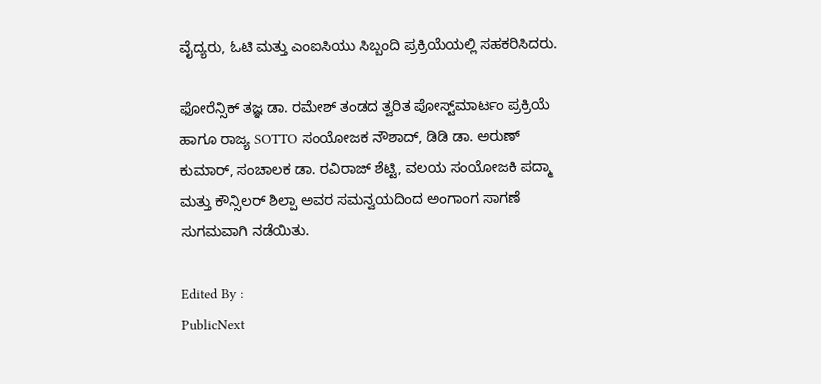ವೈದ್ಯರು, ಓಟಿ ಮತ್ತು ಎಂಐಸಿಯು ಸಿಬ್ಬಂದಿ ಪ್ರಕ್ರಿಯೆಯಲ್ಲಿ ಸಹಕರಿಸಿದರು.

ಫೋರೆನ್ಸಿಕ್ ತಜ್ಞ ಡಾ. ರಮೇಶ್ ತಂಡದ ತ್ವರಿತ ಪೋಸ್ಟ್‌ಮಾರ್ಟಂ ಪ್ರಕ್ರಿಯೆ ಹಾಗೂ ರಾಜ್ಯ SOTTO ಸಂಯೋಜಕ ನೌಶಾದ್, ಡಿಡಿ ಡಾ. ಅರುಣ್ ಕುಮಾರ್, ಸಂಚಾಲಕ ಡಾ. ರವಿರಾಜ್ ಶೆಟ್ಟಿ, ವಲಯ ಸಂಯೋಜಕಿ ಪದ್ಮಾ ಮತ್ತು ಕೌನ್ಸಿಲರ್ ಶಿಲ್ಪಾ ಅವರ ಸಮನ್ವಯದಿಂದ ಅಂಗಾಂಗ ಸಾಗಣೆ ಸುಗಮವಾಗಿ ನಡೆಯಿತು.

Edited By :
PublicNext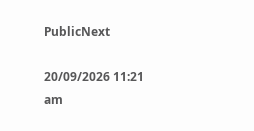PublicNext

20/09/2026 11:21 am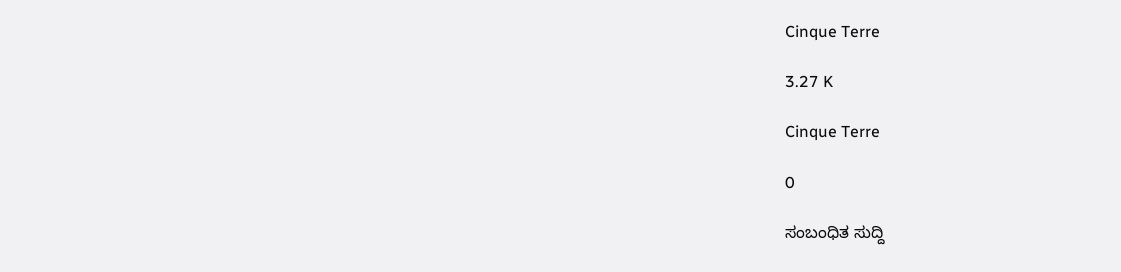Cinque Terre

3.27 K

Cinque Terre

0

ಸಂಬಂಧಿತ ಸುದ್ದಿ